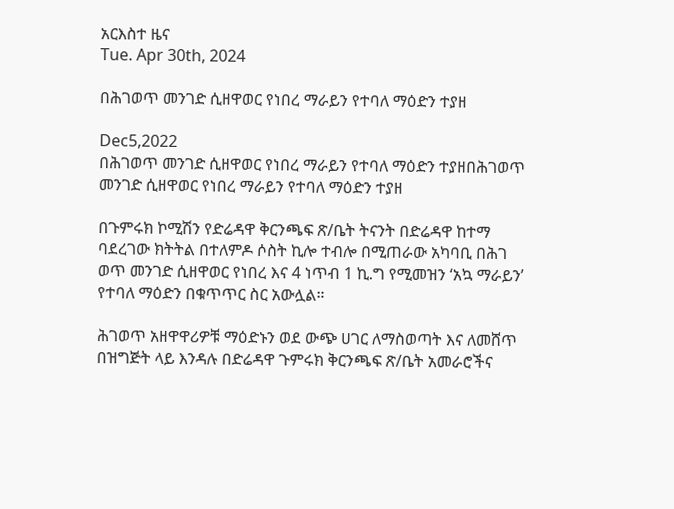አርእስተ ዜና
Tue. Apr 30th, 2024

በሕገወጥ መንገድ ሲዘዋወር የነበረ ማራይን የተባለ ማዕድን ተያዘ

Dec5,2022
በሕገወጥ መንገድ ሲዘዋወር የነበረ ማራይን የተባለ ማዕድን ተያዘበሕገወጥ መንገድ ሲዘዋወር የነበረ ማራይን የተባለ ማዕድን ተያዘ

በጉምሩክ ኮሚሽን የድሬዳዋ ቅርንጫፍ ጽ/ቤት ትናንት በድሬዳዋ ከተማ ባደረገው ክትትል በተለምዶ ሶስት ኪሎ ተብሎ በሚጠራው አካባቢ በሕገ ወጥ መንገድ ሲዘዋወር የነበረ እና 4 ነጥብ 1 ኪ.ግ የሚመዝን ‘አኳ ማራይን’ የተባለ ማዕድን በቁጥጥር ስር አውሏል።

ሕገወጥ አዘዋዋሪዎቹ ማዕድኑን ወደ ውጭ ሀገር ለማስወጣት እና ለመሸጥ በዝግጅት ላይ እንዳሉ በድሬዳዋ ጉምሩክ ቅርንጫፍ ጽ/ቤት አመራሮችና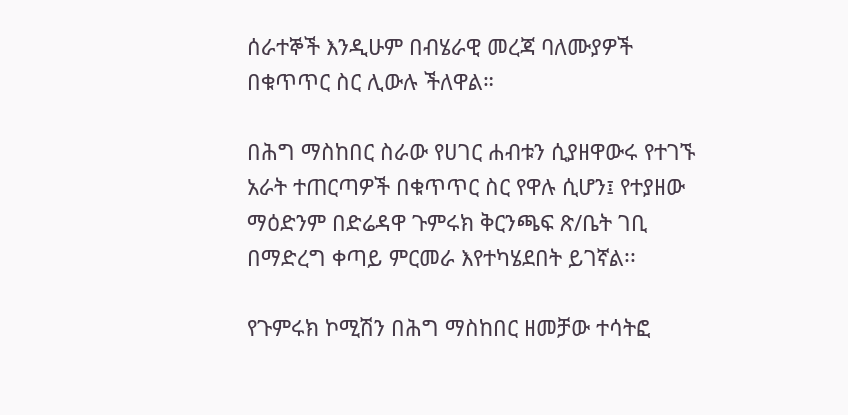ሰራተኞች እንዲሁም በብሄራዊ መረጃ ባለሙያዎች በቁጥጥር ስር ሊውሉ ችለዋል።

በሕግ ማስከበር ስራው የሀገር ሐብቱን ሲያዘዋውሩ የተገኙ አራት ተጠርጣዎች በቁጥጥር ስር የዋሉ ሲሆን፤ የተያዘው ማዕድንም በድሬዳዋ ጉምሩክ ቅርንጫፍ ጽ/ቤት ገቢ በማድረግ ቀጣይ ምርመራ እየተካሄደበት ይገኛል፡፡

የጉምሩክ ኮሚሽን በሕግ ማስከበር ዘመቻው ተሳትፎ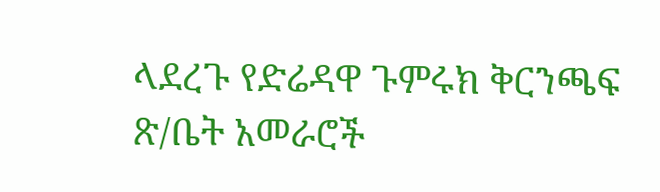ላደረጉ የድሬዳዋ ጉምሩክ ቅርንጫፍ ጽ/ቤት አመራሮች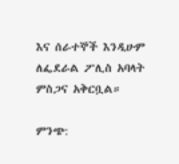እና ሰራተኞች እንዲሁም ለፌደራል ፖሊስ አባላት ምስጋና አቅርቧል።

ምንጭ: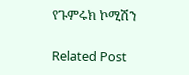የጉምሩክ ኮሚሽን

Related Post